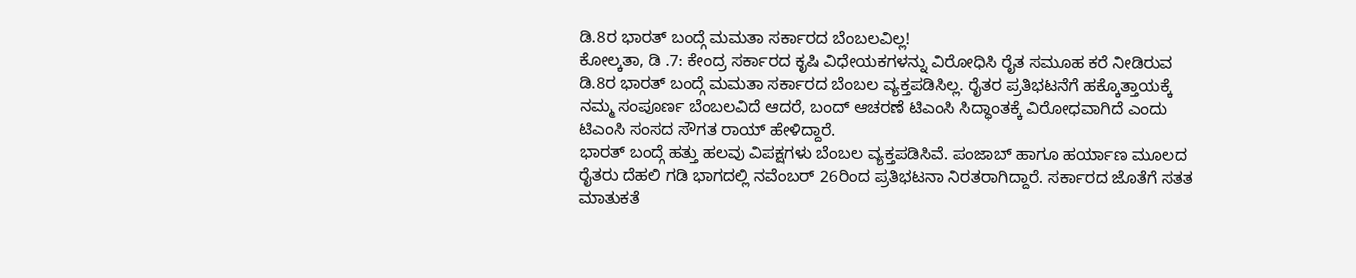ಡಿ.8ರ ಭಾರತ್ ಬಂದ್ಗೆ ಮಮತಾ ಸರ್ಕಾರದ ಬೆಂಬಲವಿಲ್ಲ!
ಕೋಲ್ಕತಾ, ಡಿ .7: ಕೇಂದ್ರ ಸರ್ಕಾರದ ಕೃಷಿ ವಿಧೇಯಕಗಳನ್ನು ವಿರೋಧಿಸಿ ರೈತ ಸಮೂಹ ಕರೆ ನೀಡಿರುವ ಡಿ.8ರ ಭಾರತ್ ಬಂದ್ಗೆ ಮಮತಾ ಸರ್ಕಾರದ ಬೆಂಬಲ ವ್ಯಕ್ತಪಡಿಸಿಲ್ಲ. ರೈತರ ಪ್ರತಿಭಟನೆಗೆ ಹಕ್ಕೊತ್ತಾಯಕ್ಕೆ ನಮ್ಮ ಸಂಪೂರ್ಣ ಬೆಂಬಲವಿದೆ ಆದರೆ, ಬಂದ್ ಆಚರಣೆ ಟಿಎಂಸಿ ಸಿದ್ಧಾಂತಕ್ಕೆ ವಿರೋಧವಾಗಿದೆ ಎಂದು ಟಿಎಂಸಿ ಸಂಸದ ಸೌಗತ ರಾಯ್ ಹೇಳಿದ್ದಾರೆ.
ಭಾರತ್ ಬಂದ್ಗೆ ಹತ್ತು ಹಲವು ವಿಪಕ್ಷಗಳು ಬೆಂಬಲ ವ್ಯಕ್ತಪಡಿಸಿವೆ. ಪಂಜಾಬ್ ಹಾಗೂ ಹರ್ಯಾಣ ಮೂಲದ ರೈತರು ದೆಹಲಿ ಗಡಿ ಭಾಗದಲ್ಲಿ ನವೆಂಬರ್ 26ರಿಂದ ಪ್ರತಿಭಟನಾ ನಿರತರಾಗಿದ್ದಾರೆ. ಸರ್ಕಾರದ ಜೊತೆಗೆ ಸತತ ಮಾತುಕತೆ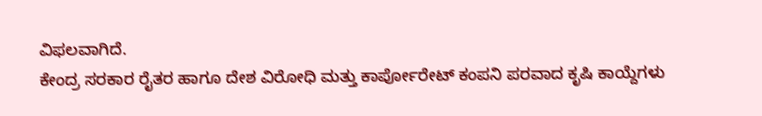ವಿಫಲವಾಗಿದೆ.
ಕೇಂದ್ರ ಸರಕಾರ ರೈತರ ಹಾಗೂ ದೇಶ ವಿರೋಧಿ ಮತ್ತು ಕಾರ್ಪೋರೇಟ್ ಕಂಪನಿ ಪರವಾದ ಕೃಷಿ ಕಾಯ್ದೆಗಳು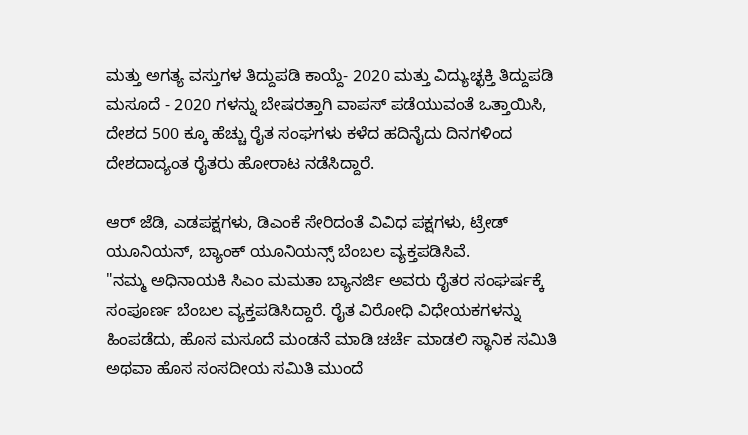ಮತ್ತು ಅಗತ್ಯ ವಸ್ತುಗಳ ತಿದ್ದುಪಡಿ ಕಾಯ್ದೆ- 2020 ಮತ್ತು ವಿದ್ಯುಚ್ಛಕ್ತಿ ತಿದ್ದುಪಡಿ ಮಸೂದೆ - 2020 ಗಳನ್ನು ಬೇಷರತ್ತಾಗಿ ವಾಪಸ್ ಪಡೆಯುವಂತೆ ಒತ್ತಾಯಿಸಿ, ದೇಶದ 500 ಕ್ಕೂ ಹೆಚ್ಚು ರೈತ ಸಂಘಗಳು ಕಳೆದ ಹದಿನೈದು ದಿನಗಳಿಂದ ದೇಶದಾದ್ಯಂತ ರೈತರು ಹೋರಾಟ ನಡೆಸಿದ್ದಾರೆ.

ಆರ್ ಜೆಡಿ, ಎಡಪಕ್ಷಗಳು, ಡಿಎಂಕೆ ಸೇರಿದಂತೆ ವಿವಿಧ ಪಕ್ಷಗಳು, ಟ್ರೇಡ್ ಯೂನಿಯನ್, ಬ್ಯಾಂಕ್ ಯೂನಿಯನ್ಸ್ ಬೆಂಬಲ ವ್ಯಕ್ತಪಡಿಸಿವೆ.
"ನಮ್ಮ ಅಧಿನಾಯಕಿ ಸಿಎಂ ಮಮತಾ ಬ್ಯಾನರ್ಜಿ ಅವರು ರೈತರ ಸಂಘರ್ಷಕ್ಕೆ ಸಂಪೂರ್ಣ ಬೆಂಬಲ ವ್ಯಕ್ತಪಡಿಸಿದ್ದಾರೆ. ರೈತ ವಿರೋಧಿ ವಿಧೇಯಕಗಳನ್ನು ಹಿಂಪಡೆದು, ಹೊಸ ಮಸೂದೆ ಮಂಡನೆ ಮಾಡಿ ಚರ್ಚೆ ಮಾಡಲಿ ಸ್ಥಾನಿಕ ಸಮಿತಿ ಅಥವಾ ಹೊಸ ಸಂಸದೀಯ ಸಮಿತಿ ಮುಂದೆ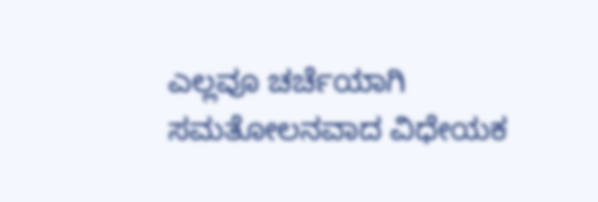ಎಲ್ಲವೂ ಚರ್ಚೆಯಾಗಿ ಸಮತೋಲನವಾದ ವಿಧೇಯಕ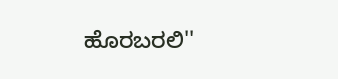ಹೊರಬರಲಿ''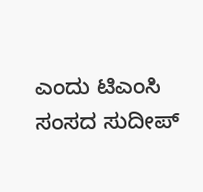ಎಂದು ಟಿಎಂಸಿ ಸಂಸದ ಸುದೀಪ್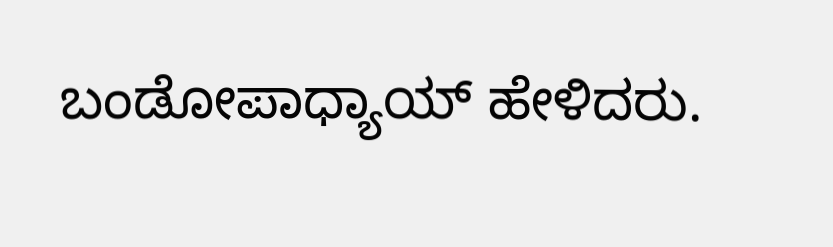ಬಂಡೋಪಾಧ್ಯಾಯ್ ಹೇಳಿದರು.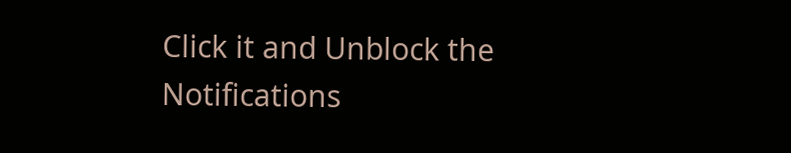Click it and Unblock the Notifications